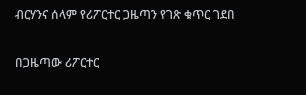ብርሃንና ሰላም የሪፖርተር ጋዜጣን የገጽ ቁጥር ገደበ

በጋዜጣው ሪፖርተር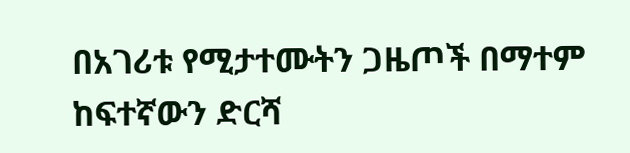በአገሪቱ የሚታተሙትን ጋዜጦች በማተም ከፍተኛውን ድርሻ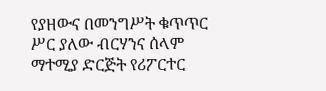የያዘውና በመንግሥት ቁጥጥር ሥር ያለው ብርሃንና ሰላም ማተሚያ ድርጅት የሪፖርተር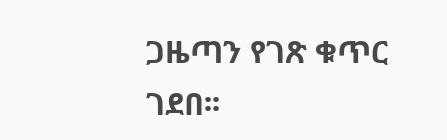ጋዜጣን የገጽ ቁጥር ገደበ፡፡